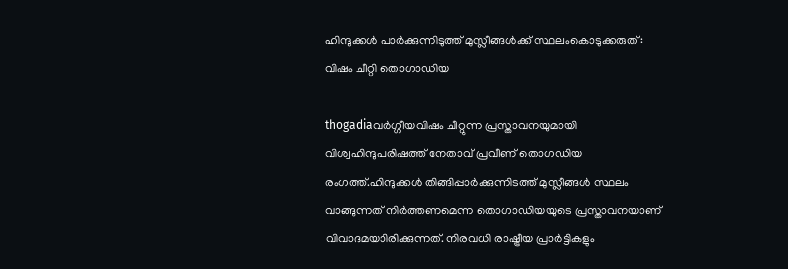ഹിന്ദുക്കള്‍ പാര്‍ക്കുന്നിടുത്ത് മുസ്ലീങ്ങള്‍ക്ക് സ്ഥലംകൊടുക്കരുത്: വിഷം ചീറ്റി തൊഗാഡിയ

thogadiaവര്‍ഗ്ഗീയവിഷം ചീറ്റുന്ന പ്രസ്താവനയുമായി വിശ്വഹിന്ദുപരിഷത്ത് നേതാവ് പ്രവീണ് തൊഗഡിയ രംഗത്ത്.ഹിന്ദുക്കള്‍ തിങ്ങിപ്പാര്‍ക്കുന്നിടത്ത് മുസ്ലീങ്ങള്‍ സ്ഥലം വാങ്ങുന്നത് നിര്‍ത്തണമെന്ന തൊഗാഡിയയുടെ പ്രസ്താവനയാണ് വിവാദമയാിരിക്കുന്നത്. നിരവധി രാഷ്ട്രീയ പ്രാര്‍ട്ടികളും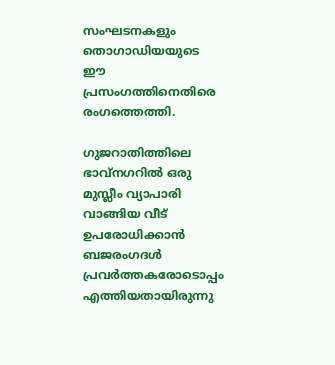സംഘടനകളും തൊഗാഡിയയുടെ ഈ പ്രസംഗത്തിനെതിരെ രംഗത്തെത്തി.

ഗുജറാതിത്തിലെ ഭാവ്‌നഗറില്‍ ഒരു മുസ്ലീം വ്യാപാരി വാങ്ങിയ വീട് ഉപരോധിക്കാന്‍ ബജരംഗദള്‍ പ്രവര്‍ത്തകരോടൊപ്പം എത്തിയതായിരുന്നു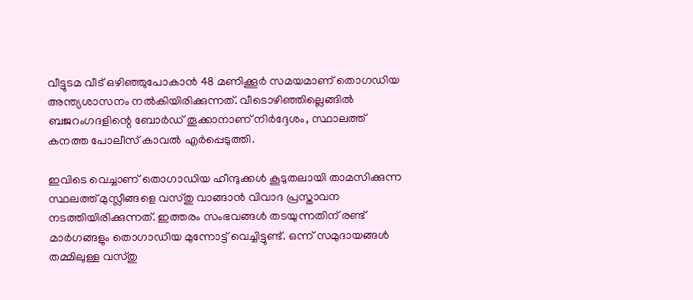വീട്ടുടമ വീട് ഒഴിഞ്ഞുപോകാന്‍ 48 മണിക്കൂര്‍ സമയമാണ് തൊഗഡിയ അന്ത്യശാസനം നല്‍കിയിരിക്കുന്നത്. വീടൊഴിഞ്ഞില്ലെങ്ങില്‍ ബജറംഗദളിന്റെ ബോര്‍ഡ് തൂക്കാനാണ് നിര്‍ദ്ദേശം, സ്ഥാലത്ത് കനത്ത പോലീസ് കാവല്‍ എര്‍പ്പെടുത്തി.

ഇവിടെ വെച്ചാണ് തൊഗാഡിയ ഹീന്ദുക്കള്‍ കൂടുതലായി താമസിക്കുന്ന സ്ഥലത്ത് മുസ്ലീങ്ങളെ വസ്തു വാങ്ങാന്‍ വിവാദ പ്രസ്താവന നടത്തിയിരിക്കുന്നത്. ഇത്തരം സംഭവങ്ങള്‍ തടയുന്നതിന് രണ്ട് മാര്‍ഗങ്ങളും തൊഗാഡിയ മുന്നോട്ട് വെച്ചിട്ടുണ്ട്. ഒന്ന് സമുദായങ്ങള്‍ തമ്മിലുള്ള വസ്തു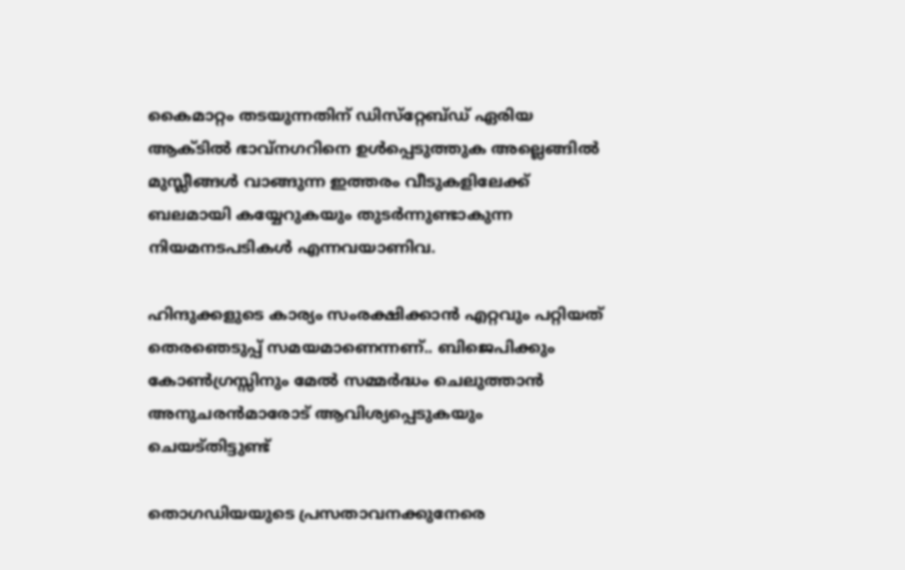കൈമാറ്റം തടയുന്നതിന് ഡിസ്‌റ്റേബ്ഡ് ഏരിയ ആക്ടില്‍ ഭാവ്‌നഗറിനെ ഉള്‍പ്പെടുത്തുക അല്ലെങ്ങില്‍ മുസ്ലീങ്ങള്‍ വാങ്ങുന്ന ഇത്തരം വീടുകളിലേക്ക് ബലമായി കയ്യേറുകയും തുടര്‍ന്നുണ്ടാകുന്ന നിയമനടപടികള്‍ എന്നവയാണിവ.

ഹിന്ദുക്കളുടെ കാര്യം സംരക്ഷിക്കാന്‍ എറ്റവും പറ്റിയത് തെരഞെടുപ്പ് സമയമാണെന്നണ്.. ബിജെപിക്കും കോണ്‍ഗ്രസ്സിനും മേല്‍ സമ്മര്‍ദ്ധം ചെലുത്താന്‍ അനുചരന്‍മാരോട് ആവിശ്യപ്പെടുകയും ചെയട്തിട്ടുണ്ട്

തൊഗഡിയയുടെ പ്രസതാവനക്കുനേരെ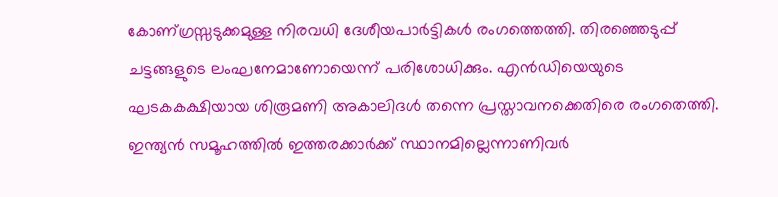കോണ്ഗ്രസ്സടുക്കമുള്ള നിരവധി ദേശീയപാര്‍ട്ടികള്‍ രംഗത്തെത്തി. തിരഞ്ഞെടുപ്പ് ചട്ടങ്ങളുടെ ലംഘനേമാണോയെന്ന് പരിശോധിക്കും. എന്‍ഡിയെയുടെ ഘടകകക്ഷിയായ ശിരൂമണി അകാലിദള്‍ തന്നെ പ്രസ്താവനക്കെതിരെ രംഗതെത്തി. ഇന്ത്യന്‍ സമൂഹത്തില്‍ ഇത്തരക്കാര്‍ക്ക് സ്ഥാനമില്ലെന്നാണിവര്‍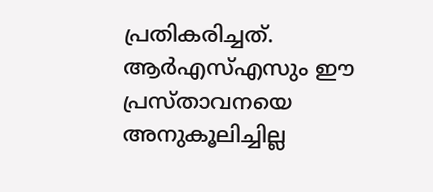പ്രതികരിച്ചത്. ആര്‍എസ്എസും ഈ പ്രസ്താവനയെ അനുകൂലിച്ചില്ല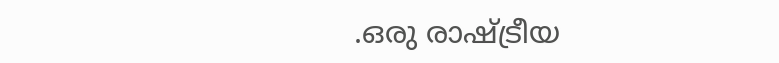.ഒരു രാഷ്ട്രീയ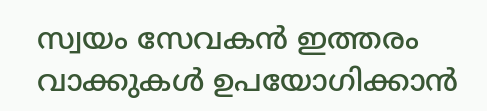സ്വയം സേവകന്‍ ഇത്തരം വാക്കുകള്‍ ഉപയോഗിക്കാന്‍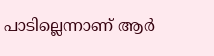പാടില്ലെന്നാണ് ആര്‍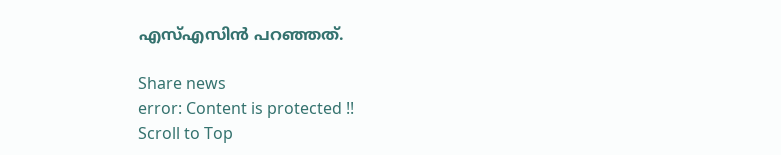എസ്എസിന്‍ പറഞ്ഞത്.

Share news
error: Content is protected !!
Scroll to Top